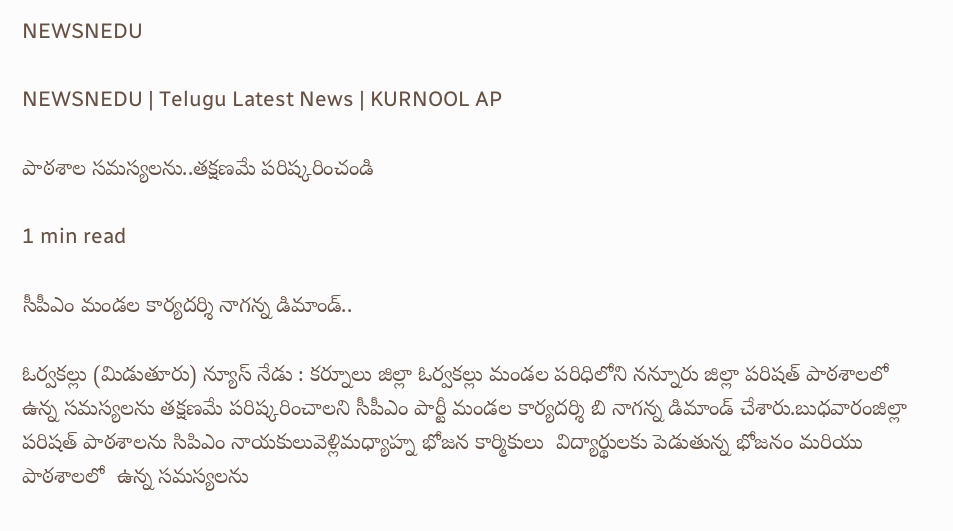NEWSNEDU

NEWSNEDU | Telugu Latest News | KURNOOL AP

పాఠశాల సమస్యలను..తక్షణమే పరిష్కరించండి

1 min read

సీపీఎం మండల కార్యదర్శి నాగన్న డిమాండ్..

ఓర్వకల్లు (మిడుతూరు) న్యూస్ నేడు : కర్నూలు జిల్లా ఓర్వకల్లు మండల పరిధిలోని నన్నూరు జిల్లా పరిషత్ పాఠశాలలో ఉన్న సమస్యలను తక్షణమే పరిష్కరించాలని సీపీఎం పార్టీ మండల కార్యదర్శి బి నాగన్న డిమాండ్ చేశారు.బుధవారంజిల్లా పరిషత్ పాఠశాలను సిపిఎం నాయకులువెళ్లిమధ్యాహ్న భోజన కార్మికులు  విద్యార్థులకు పెడుతున్న భోజనం మరియు పాఠశాలలో  ఉన్న సమస్యలను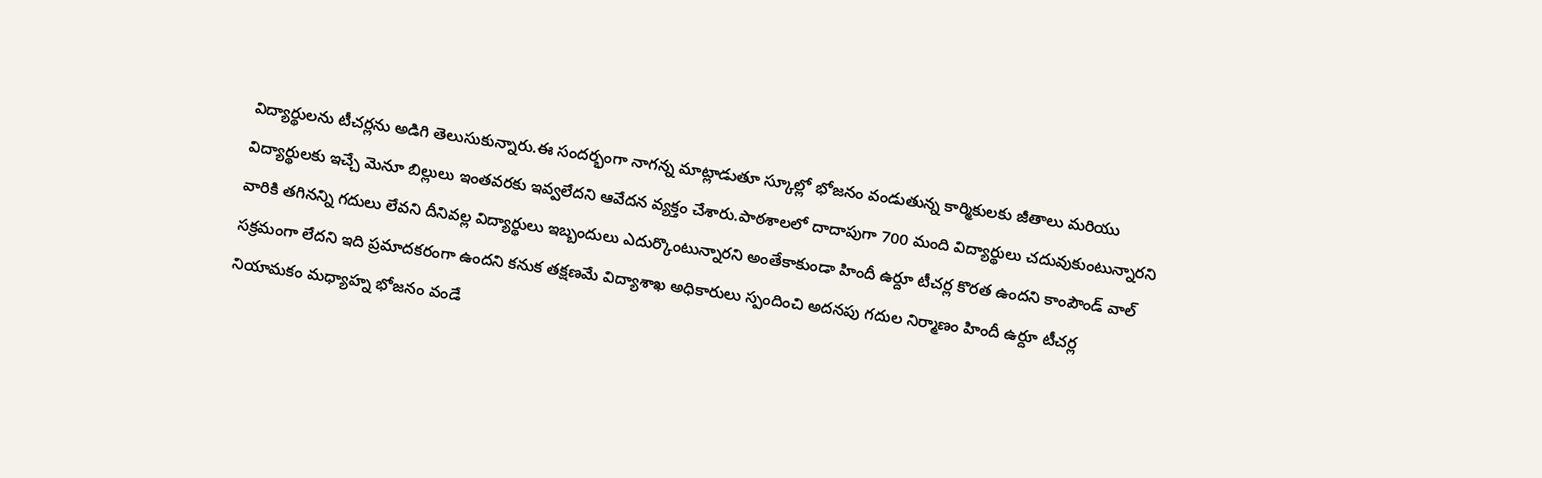విద్యార్థులను టీచర్లను అడిగి తెలుసుకున్నారు.ఈ సందర్భంగా నాగన్న మాట్లాడుతూ స్కూల్లో భోజనం వండుతున్న కార్మికులకు జీతాలు మరియు విద్యార్థులకు ఇచ్చే మెనూ బిల్లులు ఇంతవరకు ఇవ్వలేదని ఆవేదన వ్యక్తం చేశారు.పాఠశాలలో దాదాపుగా 700 మంది విద్యార్థులు చదువుకుంటున్నారని వారికి తగినన్ని గదులు లేవని దీనివల్ల విద్యార్థులు ఇబ్బందులు ఎదుర్కొంటున్నారని అంతేకాకుండా హిందీ ఉర్దూ టీచర్ల కొరత ఉందని కాంపౌండ్ వాల్ సక్రమంగా లేదని ఇది ప్రమాదకరంగా ఉందని కనుక తక్షణమే విద్యాశాఖ అధికారులు స్పందించి అదనపు గదుల నిర్మాణం హిందీ ఉర్దూ టీచర్ల నియామకం మధ్యాహ్న భోజనం వండే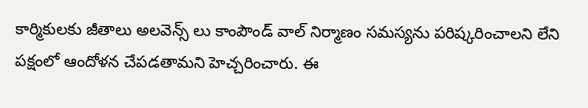కార్మికులకు జీతాలు అలవెన్స్ లు కాంపౌండ్ వాల్ నిర్మాణం సమస్యను పరిష్కరించాలని లేని పక్షంలో ఆందోళన చేపడతామని హెచ్చరించారు. ఈ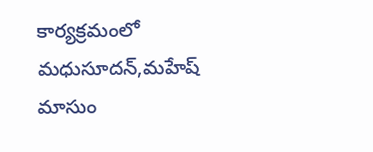కార్యక్రమంలో మధుసూదన్,మహేష్ మాసుం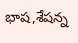భాష,శేషన్న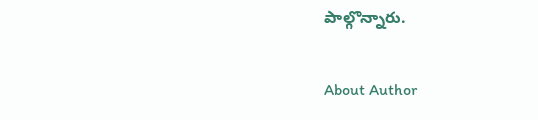పాల్గొన్నారు.

About Author